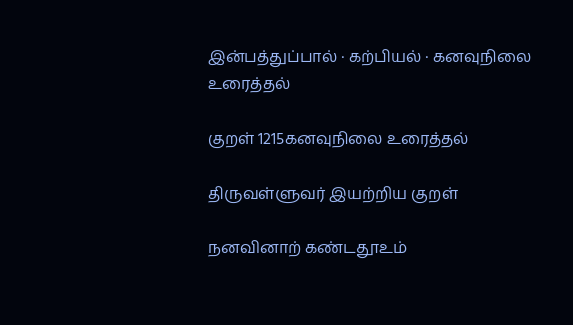இன்பத்துப்பால் · கற்பியல் · கனவுநிலை உரைத்தல்

குறள் 1215கனவுநிலை உரைத்தல்

திருவள்ளுவர் இயற்றிய குறள்

நனவினாற் கண்டதூஉம்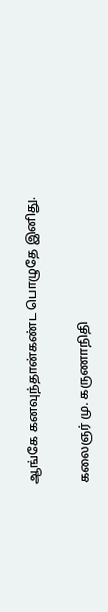ஆங்கே கனவுந்தான்கண்ட பொழுதே இனிது.

கலைஞர் மு. கருணாநிதி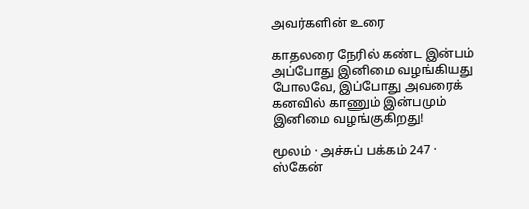அவர்களின் உரை

காதலரை நேரில் கண்ட இன்பம் அப்போது இனிமை வழங்கியது போலவே, இப்போது அவரைக் கனவில் காணும் இன்பமும் இனிமை வழங்குகிறது!

மூலம் · அச்சுப் பக்கம் 247 · ஸ்கேன்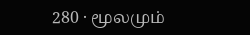280 · மூலமும்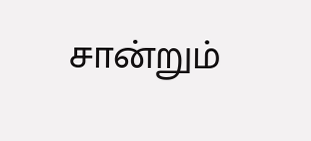சான்றும்